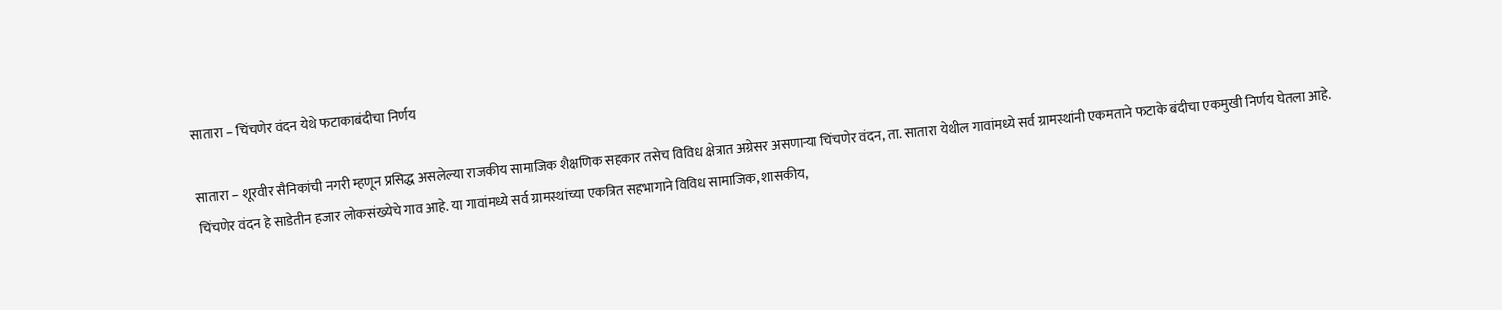सातारा – चिंचणेर वंदन येथे फटाकाबंदीचा निर्णय

सातारा – शूरवीर सैनिकांची नगरी म्हणून प्रसिद्ध असलेल्या राजकीय सामाजिक शैक्षणिक सहकार तसेच विविध क्षेत्रात अग्रेसर असणाऱ्या चिंचणेर वंदन, ता. सातारा येथील गावांमध्ये सर्व ग्रामस्थांनी एकमताने फटाके बंदीचा एकमुखी निर्णय घेतला आहे.
चिंचणेर वंदन हे साडेतीन हजार लोकसंख्येचे गाव आहे. या गावांमध्ये सर्व ग्रामस्थांच्या एकत्रित सहभागाने विविध सामाजिक, शासकीय,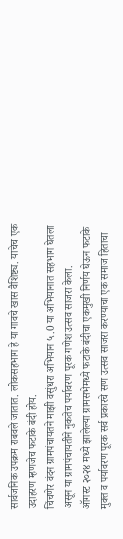सार्वजनिक उपक्रम राबवले जातात. लोकसहभाग हे या गावचे खास वैशिष्ट्य. याचेच एक उदाहरण म्हणजेच फटाके बंदी होय.
चिंचणेर वंदन ग्रामपंचायतने माझी वसुंधरा अभियान ५.0 या अभियानात सहभाग घेतला असून या ग्रामपंचायतीने नुकतेच पर्यावरण पूरक गणेश उत्सव साजरा केला.
ऑगस्ट २०२४ मध्ये झालेल्या ग्रामसभेमध्ये फटाके बंदीचा एकमुखी निर्णय घेऊन फटाके मुक्त व पर्यावरण पूरक सर्व प्रकारचे सण उत्सव साजरा करण्याचा एक समाज हिताचा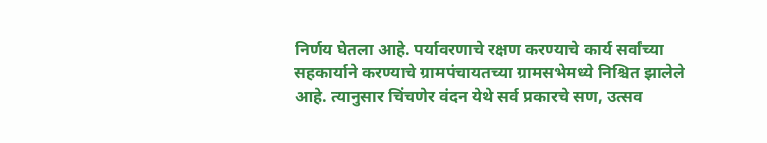निर्णय घेतला आहे. पर्यावरणाचे रक्षण करण्याचे कार्य सर्वांच्या सहकार्याने करण्याचे ग्रामपंचायतच्या ग्रामसभेमध्ये निश्चित झालेले आहे. त्यानुसार चिंचणेर वंदन येथे सर्व प्रकारचे सण, उत्सव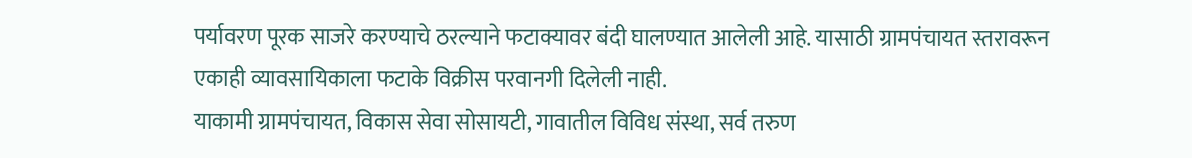पर्यावरण पूरक साजरे करण्याचे ठरल्याने फटाक्यावर बंदी घालण्यात आलेली आहे. यासाठी ग्रामपंचायत स्तरावरून एकाही व्यावसायिकाला फटाके विक्रीस परवानगी दिलेली नाही.
याकामी ग्रामपंचायत, विकास सेवा सोसायटी, गावातील विविध संस्था, सर्व तरुण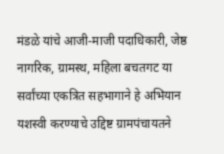मंडळे यांचे आजी-माजी पदाधिकारी, जेष्ठ नागरिक, ग्रामस्थ, महिला बचतगट या सर्वांच्या एकत्रित सहभागाने हे अभियान यशस्वी करण्याचे उद्दिष्ट ग्रामपंचायतने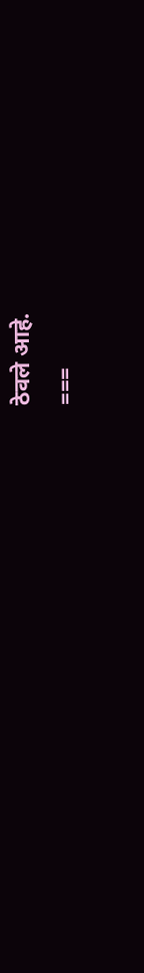ठेवले आहे.
===